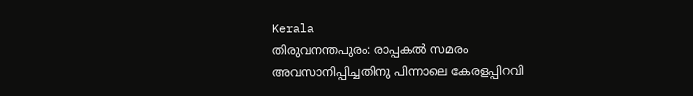Kerala
തിരുവനന്തപുരം: രാപ്പകൽ സമരം അവസാനിപ്പിച്ചതിനു പിന്നാലെ കേരളപ്പിറവി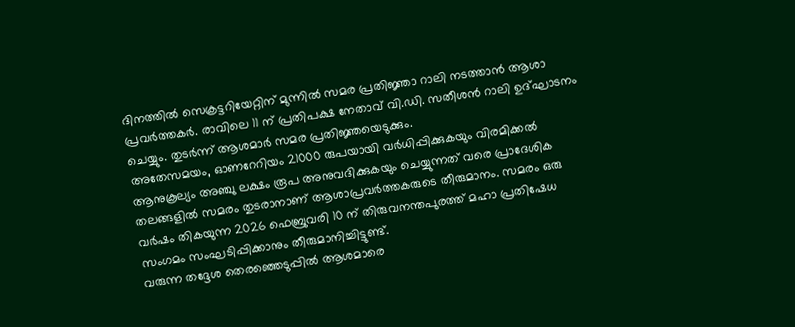ദിനത്തിൽ സെക്രട്ടറിയേറ്റിന് മുന്നിൽ സമര പ്രതിജ്ഞാ റാലി നടത്താൻ ആശാ പ്രവർത്തകർ. രാവിലെ 11 ന് പ്രതിപക്ഷ നേതാവ് വി.ഡി. സതീശൻ റാലി ഉദ്ഘാടനം ചെയ്യും. തുടർന്ന് ആശമാർ സമര പ്രതിജ്ഞയെടുക്കും.
അതേസമയം, ഓണറേറിയം 21000 രുപയായി വർധിപ്പിക്കുകയും വിരമിക്കൽ ആനുകൂല്യം അഞ്ചു ലക്ഷം രൂപ അനുവദിക്കുകയും ചെയ്യുന്നത് വരെ പ്രാദേശിക തലങ്ങളിൽ സമരം തുടരാനാണ് ആശാപ്രവർത്തകരുടെ തീരുമാനം. സമരം ഒരു വർഷം തികയുന്ന 2026 ഫെബ്രുവരി 10 ന് തിരുവനന്തപുരത്ത് മഹാ പ്രതിഷേധ സംഗമം സംഘടിപ്പിക്കാനും തീരുമാനിച്ചിട്ടുണ്ട്.
വരുന്ന തദ്ദേശ തെരഞ്ഞെടുപ്പിൽ ആശമാരെ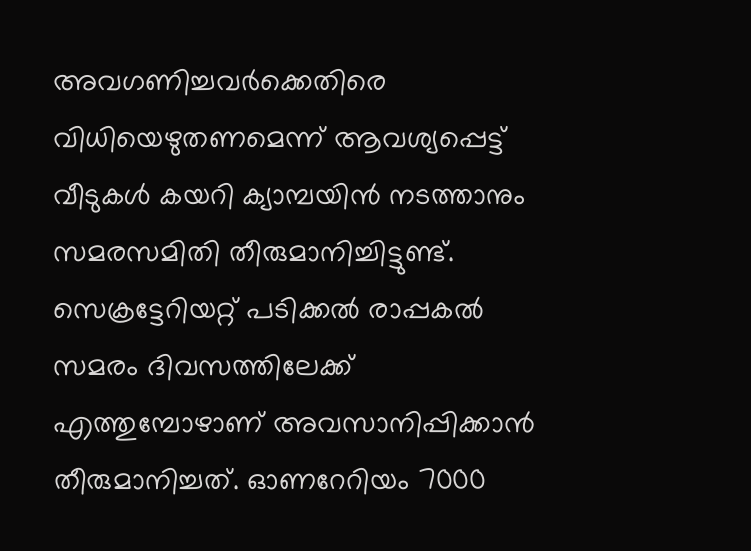അവഗണിച്ചവർക്കെതിരെ വിധിയെഴുതണമെന്ന് ആവശ്യപ്പെട്ട് വീടുകൾ കയറി ക്യാമ്പയിൻ നടത്താനും സമരസമിതി തീരുമാനിച്ചിട്ടുണ്ട്.
സെക്രട്ടേറിയറ്റ് പടിക്കൽ രാപ്പകൽ സമരം ദിവസത്തിലേക്ക് എത്തുമ്പോഴാണ് അവസാനിപ്പിക്കാൻ തീരുമാനിച്ചത്. ഓണറേറിയം 7000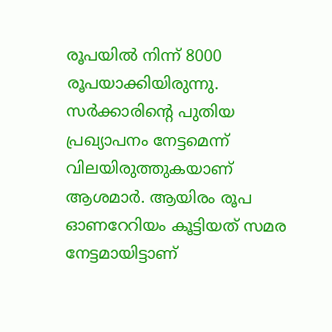രൂപയിൽ നിന്ന് 8000 രൂപയാക്കിയിരുന്നു. സർക്കാരിന്റെ പുതിയ പ്രഖ്യാപനം നേട്ടമെന്ന് വിലയിരുത്തുകയാണ് ആശമാർ. ആയിരം രൂപ ഓണറേറിയം കൂട്ടിയത് സമര നേട്ടമായിട്ടാണ്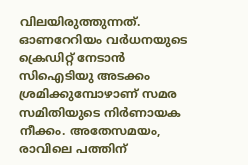വിലയിരുത്തുന്നത്.
ഓണറേറിയം വർധനയുടെ ക്രെഡിറ്റ് നേടാൻ സിഐടിയു അടക്കം ശ്രമിക്കുമ്പോഴാണ് സമര സമിതിയുടെ നിർണായക നീക്കം. അതേസമയം, രാവിലെ പത്തിന്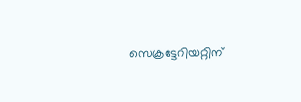സെക്രട്ടേറിയറ്റിന്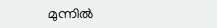മുന്നിൽ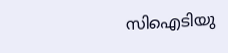സിഐടിയു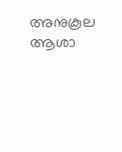അനുകൂല ആശാ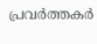പ്രവർത്തകർ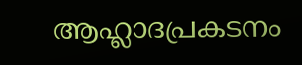ആഹ്ലാദപ്രകടനം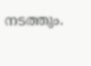നടത്തും.